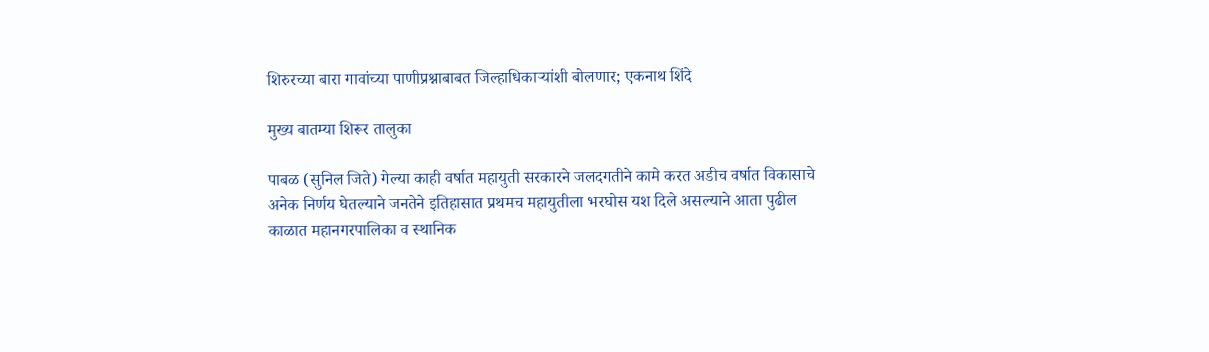शिरुरच्या बारा गावांच्या पाणीप्रश्नाबाबत जिल्हाधिकाऱ्यांशी बोलणार; एकनाथ शिंदे

मुख्य बातम्या शिरूर तालुका

पाबळ (सुनिल जिते) गेल्या काही वर्षात महायुती सरकारने जलदगतीने कामे करत अडीच वर्षात विकासाचे अनेक निर्णय घेतल्याने जनतेने इतिहासात प्रथमच महायुतीला भरघोस यश दिले असल्याने आता पुढील काळात महानगरपालिका व स्थानिक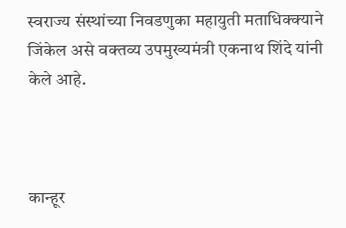स्वराज्य संस्थांच्या निवडणुका महायुती मताधिक्क्याने जिंकेल असे वक्तव्य उपमुख्यमंत्री एकनाथ शिंदे यांनी केले आहे.



कान्हूर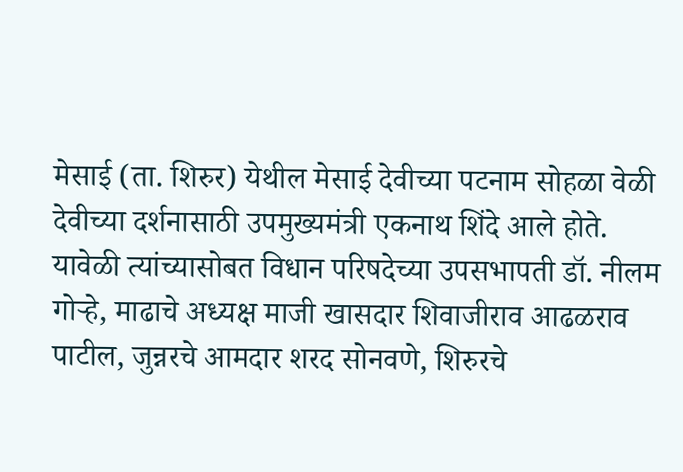मेसाई (ता. शिरुर) येथील मेसाई देवीच्या पटनाम सोहळा वेळी देवीच्या दर्शनासाठी उपमुख्यमंत्री एकनाथ शिंदे आले होते. यावेळी त्यांच्यासोबत विधान परिषदेच्या उपसभापती डॉ. नीलम गोऱ्हे, माढाचे अध्यक्ष माजी खासदार शिवाजीराव आढळराव पाटील, जुन्नरचे आमदार शरद सोनवणे, शिरुरचे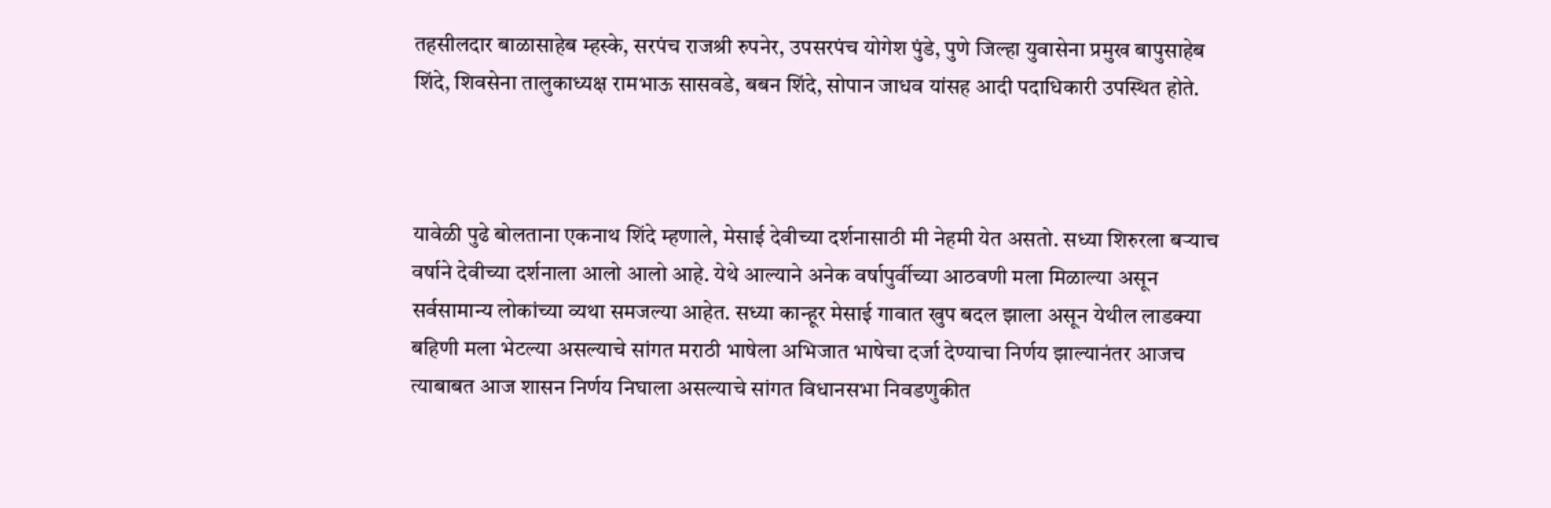तहसीलदार बाळासाहेब म्हस्के, सरपंच राजश्री रुपनेर, उपसरपंच योगेश पुंडे, पुणे जिल्हा युवासेना प्रमुख बापुसाहेब शिंदे, शिवसेना तालुकाध्यक्ष रामभाऊ सासवडे, बबन शिंदे, सोपान जाधव यांसह आदी पदाधिकारी उपस्थित होते.



यावेळी पुढे बोलताना एकनाथ शिंदे म्हणाले, मेसाई देवीच्या दर्शनासाठी मी नेहमी येत असतो. सध्या शिरुरला बऱ्याच वर्षाने देवीच्या दर्शनाला आलो आलो आहे. येथे आल्याने अनेक वर्षापुर्वीच्या आठवणी मला मिळाल्या असून सर्वसामान्य लोकांच्या व्यथा समजल्या आहेत. सध्या कान्हूर मेसाई गावात खुप बदल झाला असून येथील लाडक्या बहिणी मला भेटल्या असल्याचे सांगत मराठी भाषेला अभिजात भाषेचा दर्जा देण्याचा निर्णय झाल्यानंतर आजच त्याबाबत आज शासन निर्णय निघाला असल्याचे सांगत विधानसभा निवडणुकीत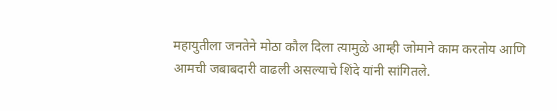महायुतीला जनतेने मोठा कौल दिला त्यामुळे आम्ही जोमाने काम करतोय आणि आमची जबाबदारी वाढली असल्याचे शिंदे यांनी सांगितले.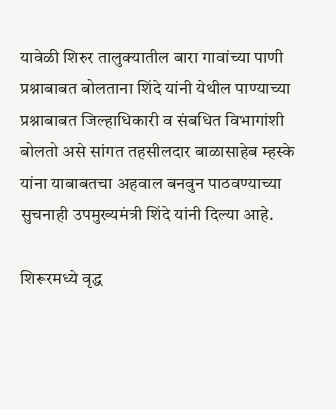यावेळी शिरुर तालुक्यातील बारा गावांच्या पाणी प्रश्नाबाबत बोलताना शिंदे यांनी येथील पाण्याच्या प्रश्नाबाबत जिल्हाधिकारी व संबधित विभागांशी बोलतो असे सांगत तहसीलदार बाळासाहेब म्हस्के यांना याबाबतचा अहवाल बनवुन पाठवण्याच्या सुचनाही उपमुख्यमंत्री शिंदे यांनी दिल्या आहे.

शिरूरमध्ये वृद्ध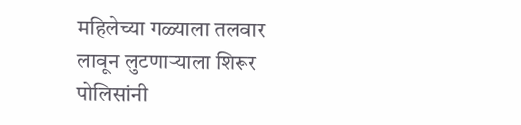महिलेच्या गळ्याला तलवार लावून लुटणाऱ्याला शिरूर पोलिसांनी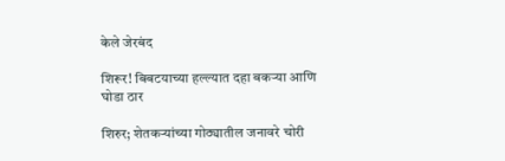केले जेरबंद

शिरूर! बिबटयाच्या हल्ल्यात दहा बकऱ्या आणि घोडा ठार

शिरुर; शेतकऱ्यांच्या गोठ्यातील जनावरे चोरी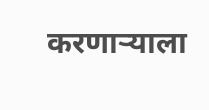करणाऱ्याला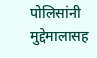पोलिसांनी मुद्देमालासह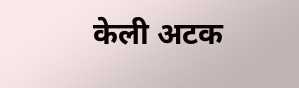केली अटक